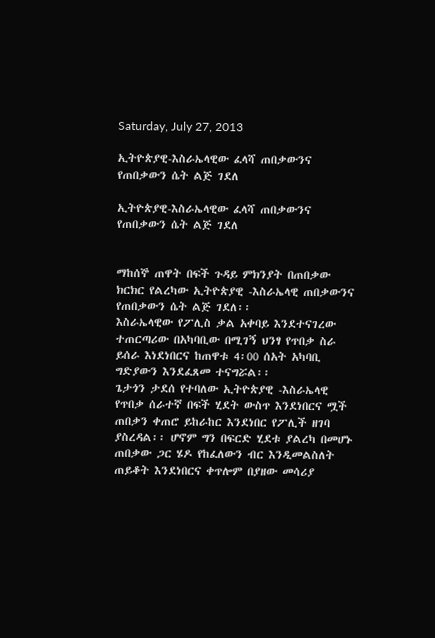Saturday, July 27, 2013

ኢትዮጵያዊ-እስራኤላዊው ፈላሻ ጠበቃውንና የጠበቃውን ሴት ልጅ ገደለ

ኢትዮጵያዊ-እስራኤላዊው ፈላሻ ጠበቃውንና የጠበቃውን ሴት ልጅ ገደለ


ማከሰኞ ጠዋት በፍች ጉዳይ ምክንያት በጠበቃው ክርክር የልረካው ኢትዮጵያዊ -እስራኤላዊ ጠበቃውንና የጠበቃውን ሴት ልጅ ገደለ፡፡
እስራኤላዊው የፖሊስ ቃል አቀባይ እንደተናገረው ተጠርጣሪው በአካባቢው በሚገኝ ህንፃ የጥበቃ ስራ ይሰራ እነደነበርና ከጠዋቱ 4፡00 ሰአት አካባቢ ግድያውን እንደፈጸመ ተናግሯል፡፡
ጌታጎን ታደሰ የተባለው ኢትዮጵያዊ -እስራኤላዊ የጥበቃ ሰራተኛ በፍች ሂደት ውስጥ እንደነበርና ሟች ጠበቃን ቀጠሮ ይከራከር እንደነበር የፖሊች ዘገባ ያስረዳል፡፡ ሆኖም ግን በፍርድ ሂደቱ ያልረካ በመሆኑ ጠበቃው ጋር ሄዶ የከፈለውን ብር እንዲመልስለት ጠይቆት እንደነበርና ቀጥሎም በያዘው መሳሪያ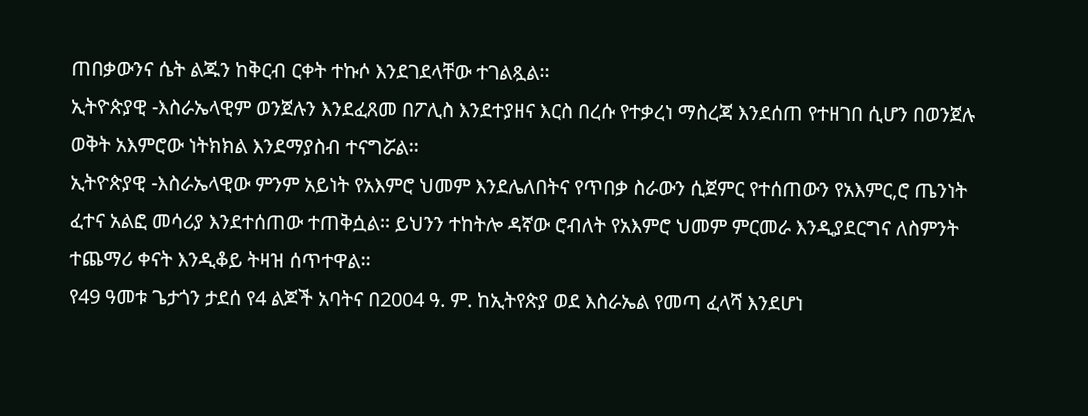ጠበቃውንና ሴት ልጁን ከቅርብ ርቀት ተኩሶ እንደገደላቸው ተገልጿል፡፡
ኢትዮጵያዊ -እስራኤላዊም ወንጀሉን እንደፈጸመ በፖሊስ እንደተያዘና እርስ በረሱ የተቃረነ ማስረጃ እንደሰጠ የተዘገበ ሲሆን በወንጀሉ ወቅት አእምሮው ነትክክል እንደማያስብ ተናግሯል፡፡
ኢትዮጵያዊ -እስራኤላዊው ምንም አይነት የአእምሮ ህመም እንደሌለበትና የጥበቃ ስራውን ሲጀምር የተሰጠውን የአእምር,ሮ ጤንነት ፈተና አልፎ መሳሪያ እንደተሰጠው ተጠቅሷል፡፡ ይህንን ተከትሎ ዳኛው ሮብለት የአእምሮ ህመም ምርመራ እንዲያደርግና ለስምንት ተጨማሪ ቀናት እንዲቆይ ትዛዝ ሰጥተዋል፡፡
የ49 ዓመቱ ጌታጎን ታደሰ የ4 ልጆች አባትና በ2004 ዓ. ም. ከኢትየጵያ ወደ እስራኤል የመጣ ፈላሻ እንደሆነ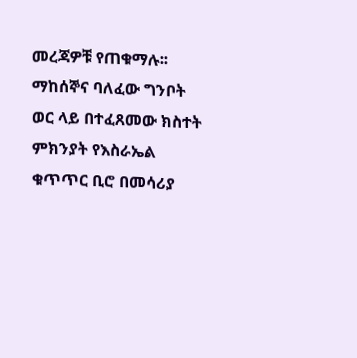መረጃዎቹ የጠቁማሉ፡፡
ማከሰኞና ባለፈው ግንቦት ወር ላይ በተፈጸመው ክስተት ምክንያት የእስራኤል ቁጥጥር ቢሮ በመሳሪያ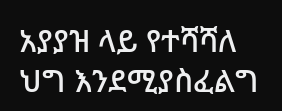አያያዝ ላይ የተሻሻለ ህግ እንደሚያስፈልግ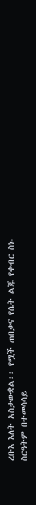ረቡእ እለት አስታውቋል፡፡ የሟች ጠበቃና የሴት ልጁ የቀብር ስነ-ስርዓትም በተመሳሳይ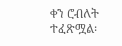ቀን ሮብለት ተፈጽሟል፡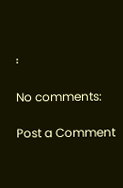፡

No comments:

Post a Comment